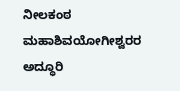ನೀಲಕಂಠ ಮಹಾಶಿವಯೋಗೀಶ್ವರರ ಅದ್ಧೂರಿ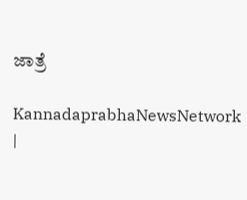ಜಾತ್ರೆ

KannadaprabhaNewsNetwork |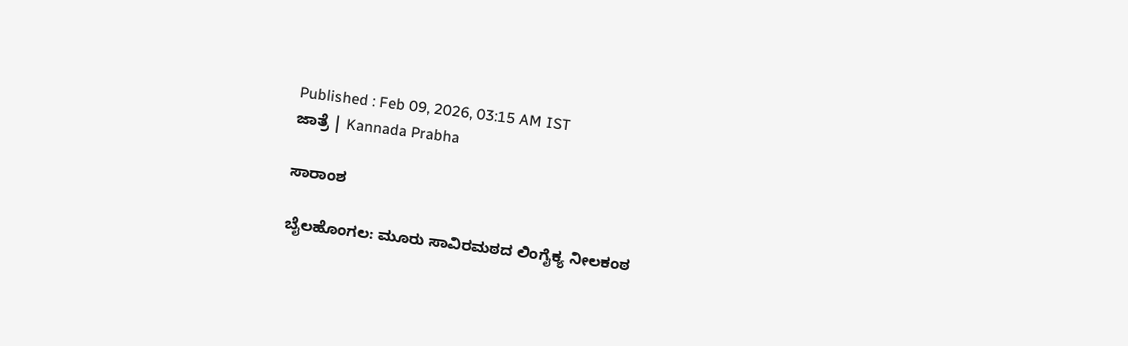Published : Feb 09, 2026, 03:15 AM IST
ಜಾತ್ರೆ | Kannada Prabha

ಸಾರಾಂಶ

ಬೈಲಹೊಂಗಲ: ಮೂರು ಸಾವಿರಮಠದ ಲಿಂಗೈಕ್ಯ ನೀಲಕಂಠ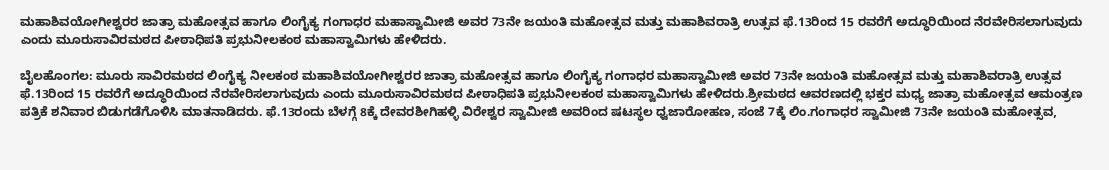ಮಹಾಶಿವಯೋಗೀಶ್ವರರ ಜಾತ್ರಾ ಮಹೋತ್ಸವ ಹಾಗೂ ಲಿಂಗೈಕ್ಯ ಗಂಗಾಧರ ಮಹಾಸ್ವಾಮೀಜಿ ಅವರ 73ನೇ ಜಯಂತಿ ಮಹೋತ್ಸವ ಮತ್ತು ಮಹಾಶಿವರಾತ್ರಿ ಉತ್ಸವ ಫೆ.13ರಿಂದ 15 ರವರೆಗೆ ಅದ್ಧೂರಿಯಿಂದ ನೆರವೇರಿಸಲಾಗುವುದು ಎಂದು ಮೂರುಸಾವಿರಮಠದ ಪೀಠಾಧಿಪತಿ ಪ್ರಭುನೀಲಕಂಠ ಮಹಾಸ್ವಾಮಿಗಳು ಹೇಳಿದರು.

ಬೈಲಹೊಂಗಲ: ಮೂರು ಸಾವಿರಮಠದ ಲಿಂಗೈಕ್ಯ ನೀಲಕಂಠ ಮಹಾಶಿವಯೋಗೀಶ್ವರರ ಜಾತ್ರಾ ಮಹೋತ್ಸವ ಹಾಗೂ ಲಿಂಗೈಕ್ಯ ಗಂಗಾಧರ ಮಹಾಸ್ವಾಮೀಜಿ ಅವರ 73ನೇ ಜಯಂತಿ ಮಹೋತ್ಸವ ಮತ್ತು ಮಹಾಶಿವರಾತ್ರಿ ಉತ್ಸವ ಫೆ.13ರಿಂದ 15 ರವರೆಗೆ ಅದ್ಧೂರಿಯಿಂದ ನೆರವೇರಿಸಲಾಗುವುದು ಎಂದು ಮೂರುಸಾವಿರಮಠದ ಪೀಠಾಧಿಪತಿ ಪ್ರಭುನೀಲಕಂಠ ಮಹಾಸ್ವಾಮಿಗಳು ಹೇಳಿದರು.ಶ್ರೀಮಠದ ಆವರಣದಲ್ಲಿ ಭಕ್ತರ ಮಧ್ಯ ಜಾತ್ರಾ ಮಹೋತ್ಸವ ಆಮಂತ್ರಣ ಪತ್ರಿಕೆ ಶನಿವಾರ ಬಿಡುಗಡೆಗೊಳಿಸಿ ಮಾತನಾಡಿದರು. ಫೆ.13ರಂದು ಬೆಳಗ್ಗೆ 8ಕ್ಕೆ ದೇವರಶೀಗಿಹಳ್ಳಿ ವಿರೇಶ್ವರ ಸ್ವಾಮೀಜಿ ಅವರಿಂದ ಷಟಸ್ಥಲ ಧ್ವಜಾರೋಹಣ, ಸಂಜೆ 7ಕ್ಕೆ ಲಿಂ.ಗಂಗಾಧರ ಸ್ವಾಮೀಜಿ 73ನೇ ಜಯಂತಿ ಮಹೋತ್ಸವ,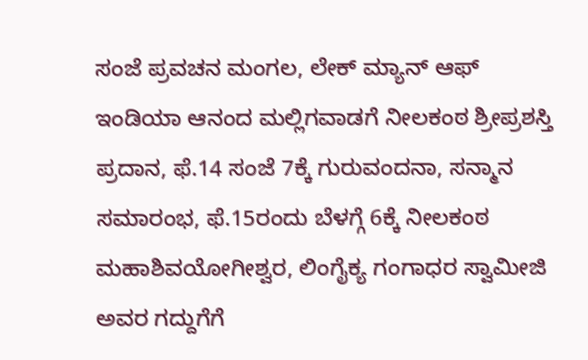ಸಂಜೆ ಪ್ರವಚನ ಮಂಗಲ, ಲೇಕ್ ಮ್ಯಾನ್ ಆಫ್ ಇಂಡಿಯಾ ಆನಂದ ಮಲ್ಲಿಗವಾಡಗೆ ನೀಲಕಂಠ ಶ್ರೀಪ್ರಶಸ್ತಿ ಪ್ರದಾನ, ಫೆ.14 ಸಂಜೆ 7ಕ್ಕೆ ಗುರುವಂದನಾ, ಸನ್ಮಾನ ಸಮಾರಂಭ, ಫೆ.15ರಂದು ಬೆಳಗ್ಗೆ 6ಕ್ಕೆ ನೀಲಕಂಠ ಮಹಾಶಿವಯೋಗೀಶ್ವರ, ಲಿಂಗೈಕ್ಯ ಗಂಗಾಧರ ಸ್ವಾಮೀಜಿ ಅವರ ಗದ್ದುಗೆಗೆ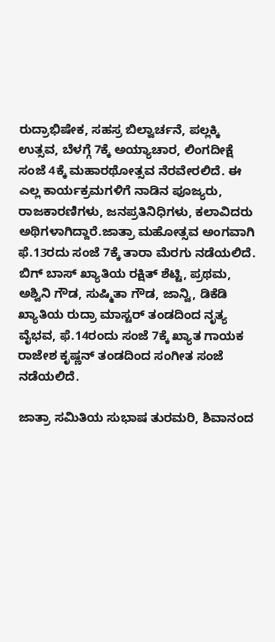ರುದ್ರಾಭಿಷೇಕ, ಸಹಸ್ರ ಬಿಲ್ವಾರ್ಚನೆ, ಪಲ್ಲಕ್ಕಿ ಉತ್ಸವ, ಬೆಳಗ್ಗೆ 7ಕ್ಕೆ ಅಯ್ಯಾಚಾರ, ಲಿಂಗದೀಕ್ಷೆ ಸಂಜೆ 4ಕ್ಕೆ ಮಹಾರಥೋತ್ಸವ ನೆರವೇರಲಿದೆ. ಈ ಎಲ್ಲ ಕಾರ್ಯಕ್ರಮಗಳಿಗೆ ನಾಡಿನ ಪೂಜ್ಯರು, ರಾಜಕಾರಣಿಗಳು, ಜನಪ್ರತಿನಿಧಿಗಳು, ಕಲಾವಿದರು ಅಥಿಗಳಾಗಿದ್ದಾರೆ.ಜಾತ್ರಾ ಮಹೋತ್ಸವ ಅಂಗವಾಗಿ ಫೆ.13ರದು ಸಂಜೆ 7ಕ್ಕೆ ತಾರಾ ಮೆರಗು ನಡೆಯಲಿದೆ. ಬಿಗ್ ಬಾಸ್ ಖ್ಯಾತಿಯ ರಕ್ಷಿತ್ ಶೆಟ್ಟಿ, ಪ್ರಥಮ, ಅಶ್ವಿನಿ ಗೌಡ, ಸುಷ್ಮಿತಾ ಗೌಡ, ಜಾನ್ವಿ, ಡಿಕೆಡಿ ಖ್ಯಾತಿಯ ರುದ್ರಾ ಮಾಸ್ಟರ್ ತಂಡದಿಂದ ನೃತ್ಯ ವೈಭವ, ಫೆ.14ರಂದು ಸಂಜೆ 7ಕ್ಕೆ ಖ್ಯಾತ ಗಾಯಕ ರಾಜೇಶ ಕೃಷ್ಣನ್ ತಂಡದಿಂದ ಸಂಗೀತ ಸಂಜೆ ನಡೆಯಲಿದೆ.

ಜಾತ್ರಾ ಸಮಿತಿಯ ಸುಭಾಷ ತುರಮರಿ, ಶಿವಾನಂದ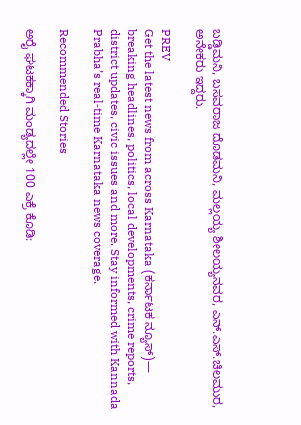ಬಡ್ಡಿಮನಿ, ಬಸವರಾಜ ದೊಡಮನಿ, ಮಲ್ಲಯ್ಯ ಶೀಲಯ್ಯನವರ, ಎನ್.ಎಸ್.ಚಿಲಮುರ, ಅನೇಕರು ಇದ್ದರು.

PREV
Get the latest news from across Karnataka (ಕರ್ನಾಟಕ ನ್ಯೂಸ್)— breaking headlines, politics, local developments, crime reports, district updates, civic issues and more. Stay informed with Kannada Prabha’s real‑time Karnataka news coverage.

Recommended Stories

ಅರೈ ಘಟಕಕ್ಕಾಗಿ ಮಂಡ್ಯದಲ್ಲೇ 100 ಎಕ್ರೆ ಕೊಡಿ: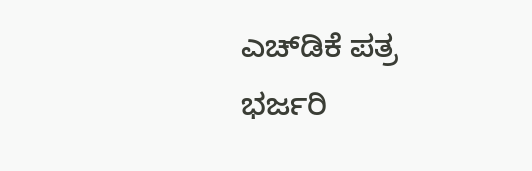ಎಚ್‌ಡಿಕೆ ಪತ್ರ
ಭರ್ಜರಿ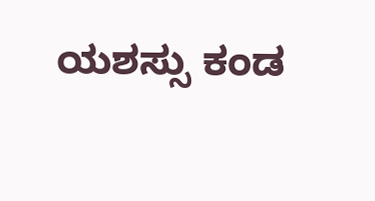ಯಶಸ್ಸು ಕಂಡ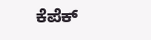ಕೆಪೆಕ್‌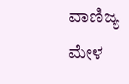ವಾಣಿಜ್ಯ ಮೇಳ